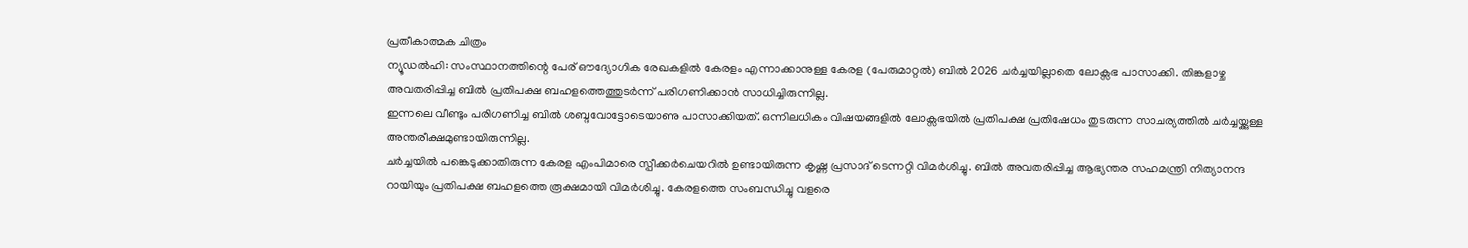പ്രതീകാത്മക ചിത്രം
ന്യൂഡൽഹി: സംസ്ഥാനത്തിന്റെ പേര് ഔദ്യോഗിക രേഖകളിൽ കേരളം എന്നാക്കാനുള്ള കേരള (പേരുമാറ്റൽ) ബിൽ 2026 ചർച്ചയില്ലാതെ ലോക്സഭ പാസാക്കി. തിങ്കളാഴ്ച അവതരിപ്പിച്ച ബിൽ പ്രതിപക്ഷ ബഹളത്തെത്തുടർന്ന് പരിഗണിക്കാൻ സാധിച്ചിരുന്നില്ല.
ഇന്നലെ വീണ്ടും പരിഗണിച്ച ബിൽ ശബ്ദവോട്ടോടെയാണു പാസാക്കിയത്. ഒന്നിലധികം വിഷയങ്ങളിൽ ലോക്സഭയിൽ പ്രതിപക്ഷ പ്രതിഷേധം തുടരുന്ന സാചര്യത്തിൽ ചർച്ചയ്ക്കുള്ള അന്തരീക്ഷമുണ്ടായിരുന്നില്ല.
ചർച്ചയിൽ പങ്കെടുക്കാതിരുന്ന കേരള എംപിമാരെ സ്പീക്കർചെയറിൽ ഉണ്ടായിരുന്ന കൃഷ്ണ പ്രസാദ് ടെന്നറ്റി വിമർശിച്ചു. ബിൽ അവതരിപ്പിച്ച ആഭ്യന്തര സഹമന്ത്രി നിത്യാനന്ദ റായിയും പ്രതിപക്ഷ ബഹളത്തെ രൂക്ഷമായി വിമർശിച്ചു. കേരളത്തെ സംബന്ധിച്ചു വളരെ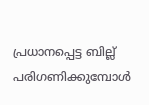പ്രധാനപ്പെട്ട ബില്ല് പരിഗണിക്കുമ്പോൾ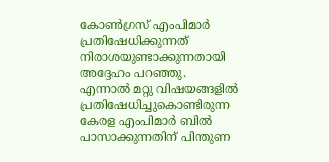കോൺഗ്രസ് എംപിമാർ പ്രതിഷേധിക്കുന്നത് നിരാശയുണ്ടാക്കുന്നതായി അദ്ദേഹം പറഞ്ഞു.
എന്നാൽ മറ്റു വിഷയങ്ങളിൽ പ്രതിഷേധിച്ചുകൊണ്ടിരുന്ന കേരള എംപിമാർ ബിൽ പാസാക്കുന്നതിന് പിന്തുണ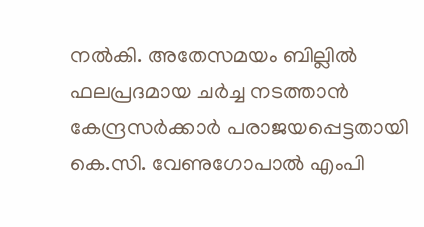നൽകി. അതേസമയം ബില്ലിൽ ഫലപ്രദമായ ചർച്ച നടത്താൻ കേന്ദ്രസർക്കാർ പരാജയപ്പെട്ടതായി കെ.സി. വേണുഗോപാൽ എംപി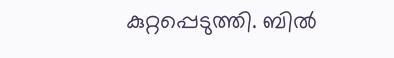കുറ്റപ്പെടുത്തി. ബിൽ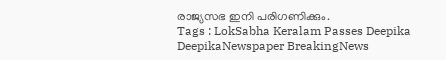രാജ്യസഭ ഇനി പരിഗണിക്കും.
Tags : LokSabha Keralam Passes Deepika DeepikaNewspaper BreakingNews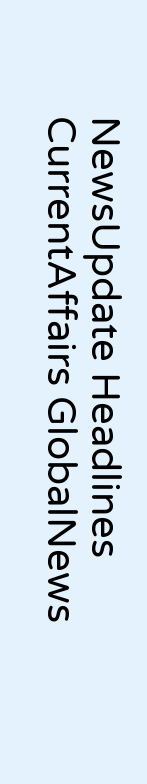NewsUpdate Headlines CurrentAffairs GlobalNews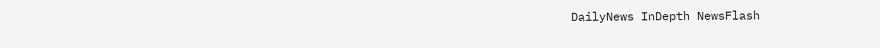DailyNews InDepth NewsFlash